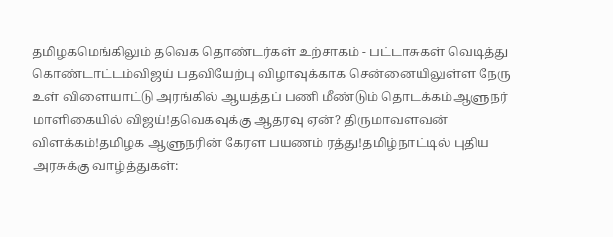தமிழகமெங்கிலும் தவெக தொண்டர்கள் உற்சாகம் - பட்டாசுகள் வெடித்து கொண்டாட்டம்விஜய் பதவியேற்பு விழாவுக்காக சென்னையிலுள்ள நேரு உள் விளையாட்டு அரங்கில் ஆயத்தப் பணி மீண்டும் தொடக்கம்ஆளுநர் மாளிகையில் விஜய்!தவெகவுக்கு ஆதரவு ஏன்? திருமாவளவன் விளக்கம்!தமிழக ஆளுநரின் கேரள பயணம் ரத்து!தமிழ்நாட்டில் புதிய அரசுக்கு வாழ்த்துகள்: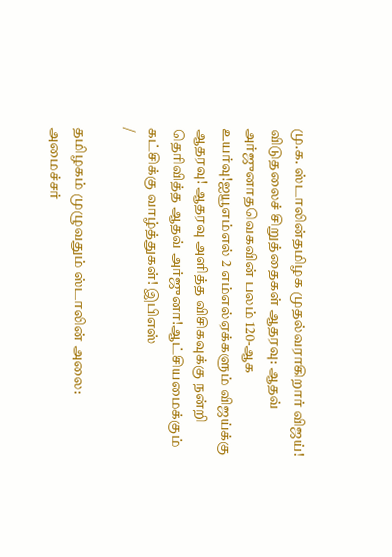மு.க. ஸ்டாலின்தமிழக முதல்வராகிறார் விஜய்! விடுதலைச் சிறுத்தைகள் ஆதரவு: ஆதவ் அர்ஜுனாதவெகவின் பலம் 120-ஆக உயர்வு!ஐயூஎம்எல் 2 எம்எல்ஏக்களும் விஜய்க்கு ஆதரவு! ஆதரவு அளித்த விசிகவுக்கு நன்றி தெரிவித்த ஆதவ் அர்ஜுனா!ஆட்சியமைக்கும் கட்சிக்கு வாழ்த்துகள்! இபிஎஸ்
/

தமிழகம் முழுவதும் ஸ்டாலின் அலை: அமைச்சர்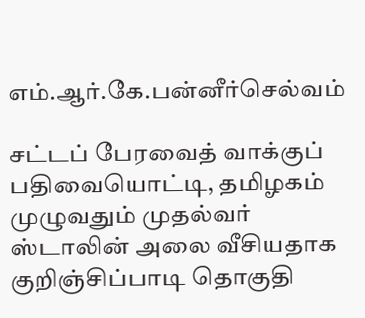எம்.ஆர்.கே.பன்னீர்செல்வம்

சட்டப் பேரவைத் வாக்குப் பதிவையொட்டி, தமிழகம் முழுவதும் முதல்வர் ஸ்டாலின் அலை வீசியதாக குறிஞ்சிப்பாடி தொகுதி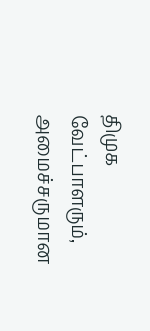திமுக வேட்பாளரும், அமைச்சருமான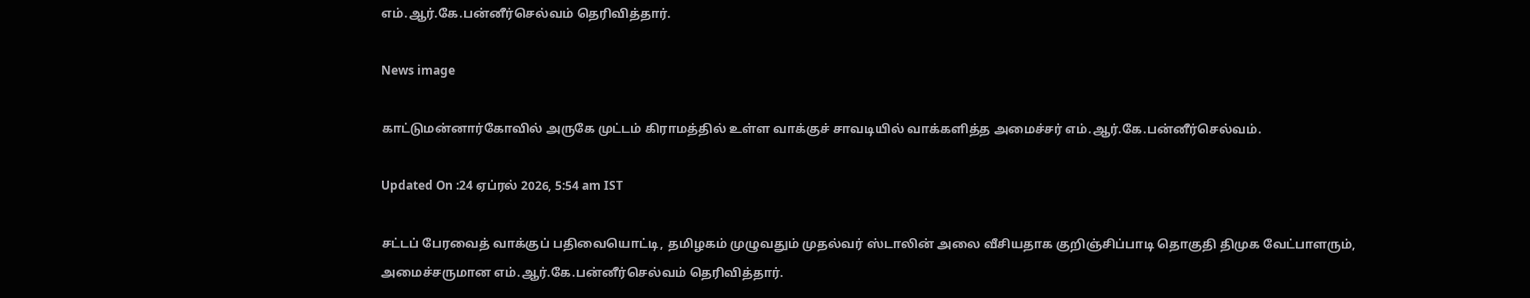எம்.ஆர்.கே.பன்னீர்செல்வம் தெரிவித்தார்.

News image

காட்டுமன்னார்கோவில் அருகே முட்டம் கிராமத்தில் உள்ள வாக்குச் சாவடியில் வாக்களித்த அமைச்சர் எம்.ஆர்.கே.பன்னீர்செல்வம்.

Updated On :24 ஏப்ரல் 2026, 5:54 am IST

சட்டப் பேரவைத் வாக்குப் பதிவையொட்டி, தமிழகம் முழுவதும் முதல்வர் ஸ்டாலின் அலை வீசியதாக குறிஞ்சிப்பாடி தொகுதி திமுக வேட்பாளரும், அமைச்சருமான எம்.ஆர்.கே.பன்னீர்செல்வம் தெரிவித்தார்.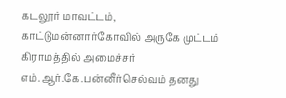கடலூர் மாவட்டம், காட்டுமன்னார்கோவில் அருகே முட்டம் கிராமத்தில் அமைச்சர் எம்.ஆர்.கே.பன்னீர்செல்வம் தனது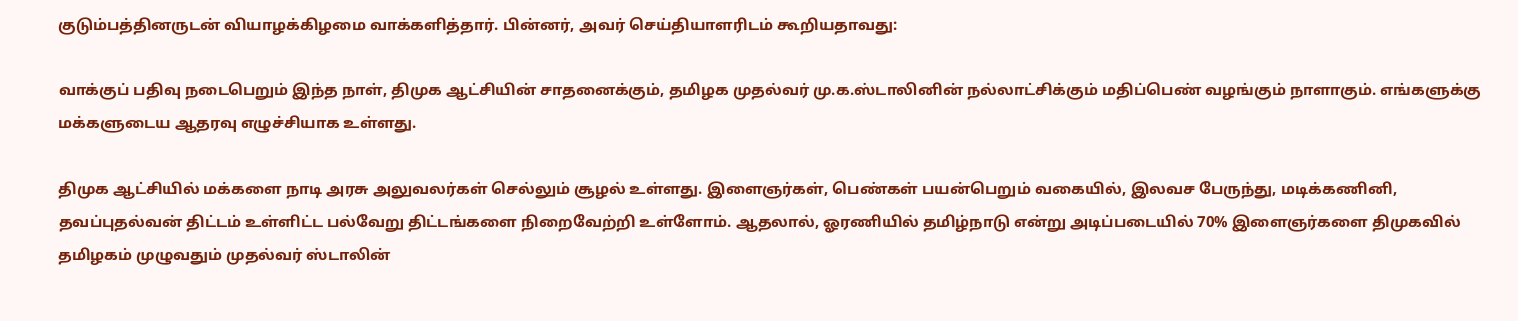குடும்பத்தினருடன் வியாழக்கிழமை வாக்களித்தார். பின்னர், அவர் செய்தியாளரிடம் கூறியதாவது:

வாக்குப் பதிவு நடைபெறும் இந்த நாள், திமுக ஆட்சியின் சாதனைக்கும், தமிழக முதல்வர் மு.க.ஸ்டாலினின் நல்லாட்சிக்கும் மதிப்பெண் வழங்கும் நாளாகும். எங்களுக்கு மக்களுடைய ஆதரவு எழுச்சியாக உள்ளது.

திமுக ஆட்சியில் மக்களை நாடி அரசு அலுவலர்கள் செல்லும் சூழல் உள்ளது. இளைஞர்கள், பெண்கள் பயன்பெறும் வகையில், இலவச பேருந்து, மடிக்கணினி, தவப்புதல்வன் திட்டம் உள்ளிட்ட பல்வேறு திட்டங்களை நிறைவேற்றி உள்ளோம். ஆதலால், ஓரணியில் தமிழ்நாடு என்று அடிப்படையில் 70% இளைஞர்களை திமுகவில் தமிழகம் முழுவதும் முதல்வர் ஸ்டாலின்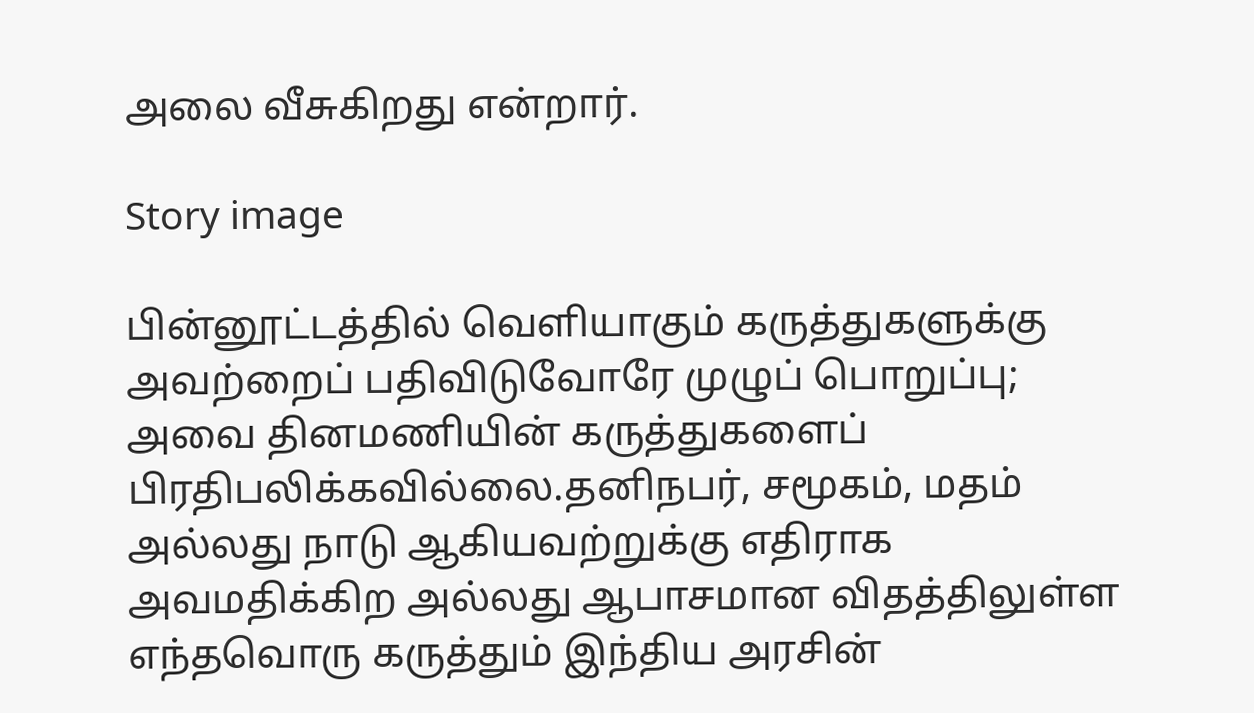அலை வீசுகிறது என்றார்.

Story image

பின்னூட்டத்தில் வெளியாகும் கருத்துகளுக்கு அவற்றைப் பதிவிடுவோரே முழுப் பொறுப்பு; அவை தினமணியின் கருத்துகளைப் பிரதிபலிக்கவில்லை.தனிநபர், சமூகம், மதம் அல்லது நாடு ஆகியவற்றுக்கு எதிராக அவமதிக்கிற அல்லது ஆபாசமான விதத்திலுள்ள எந்தவொரு கருத்தும் இந்திய அரசின்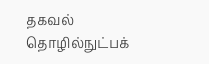தகவல் தொழில்நுட்பக்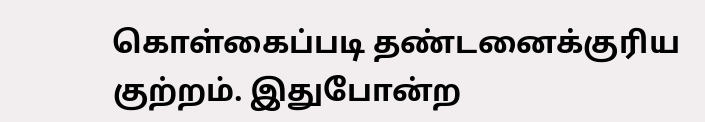கொள்கைப்படி தண்டனைக்குரிய குற்றம். இதுபோன்ற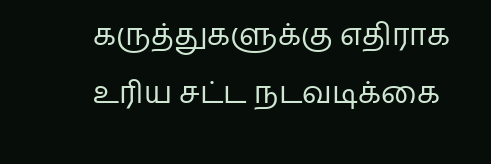கருத்துகளுக்கு எதிராக உரிய சட்ட நடவடிக்கை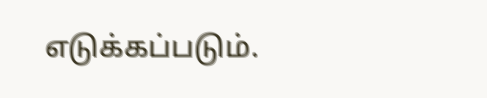எடுக்கப்படும்.